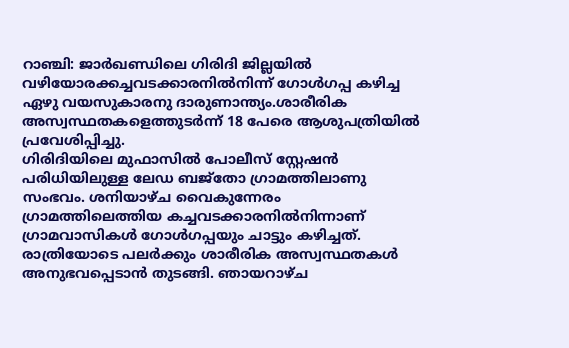റാഞ്ചി: ജാർഖണ്ഡിലെ ഗിരിദി ജില്ലയിൽ വഴിയോരക്കച്ചവടക്കാരനിൽനിന്ന് ഗോൾഗപ്പ കഴിച്ച ഏഴു വയസുകാരനു ദാരുണാന്ത്യം.ശാരീരിക അസ്വസ്ഥതകളെത്തുടർന്ന് 18 പേരെ ആശുപത്രിയിൽ പ്രവേശിപ്പിച്ചു.
ഗിരിദിയിലെ മുഫാസിൽ പോലീസ് സ്റ്റേഷൻ പരിധിയിലുള്ള ലേഡ ബജ്തോ ഗ്രാമത്തിലാണു സംഭവം. ശനിയാഴ്ച വൈകുന്നേരം ഗ്രാമത്തിലെത്തിയ കച്ചവടക്കാരനിൽനിന്നാണ് ഗ്രാമവാസികൾ ഗോൾഗപ്പയും ചാട്ടും കഴിച്ചത്.
രാത്രിയോടെ പലർക്കും ശാരീരിക അസ്വസ്ഥതകൾ അനുഭവപ്പെടാൻ തുടങ്ങി. ഞായറാഴ്ച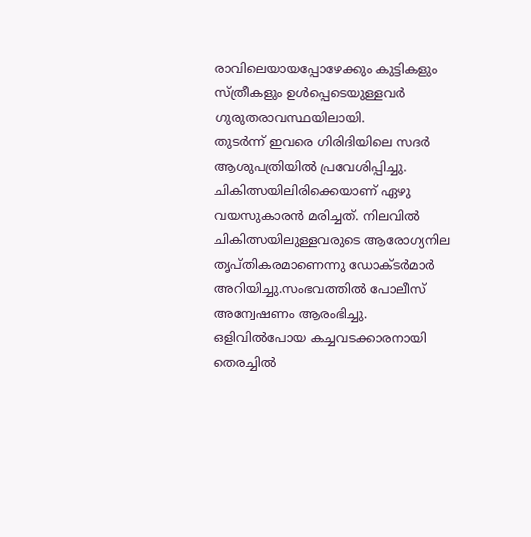രാവിലെയായപ്പോഴേക്കും കുട്ടികളും സ്ത്രീകളും ഉൾപ്പെടെയുള്ളവർ ഗുരുതരാവസ്ഥയിലായി.
തുടർന്ന് ഇവരെ ഗിരിദിയിലെ സദർ ആശുപത്രിയിൽ പ്രവേശിപ്പിച്ചു. ചികിത്സയിലിരിക്കെയാണ് ഏഴു വയസുകാരൻ മരിച്ചത്. നിലവിൽ ചികിത്സയിലുള്ളവരുടെ ആരോഗ്യനില തൃപ്തികരമാണെന്നു ഡോക്ടർമാർ അറിയിച്ചു.സംഭവത്തിൽ പോലീസ് അന്വേഷണം ആരംഭിച്ചു. ഒളിവിൽപോയ കച്ചവടക്കാരനായി തെരച്ചിൽ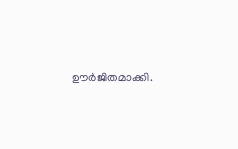ഊർജിതമാക്കി.